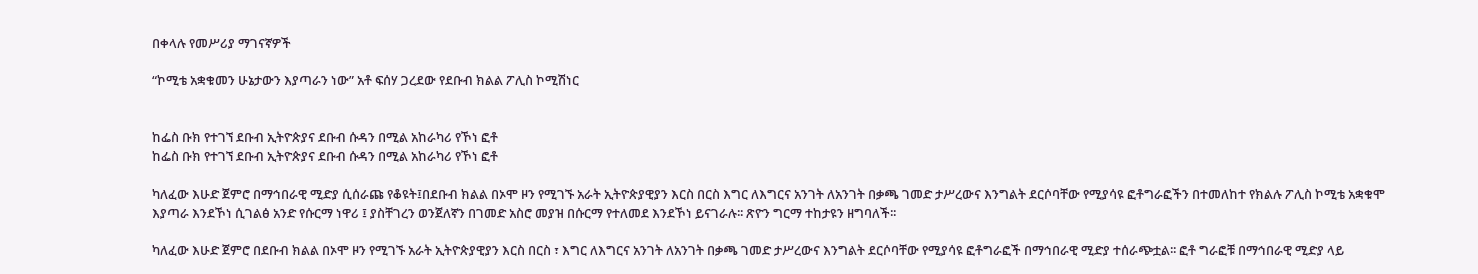በቀላሉ የመሥሪያ ማገናኛዎች

“ኮሚቴ አቋቁመን ሁኔታውን እያጣራን ነው” አቶ ፍሰሃ ጋረደው የደቡብ ክልል ፖሊስ ኮሚሽነር


ከፌስ ቡክ የተገኘ ደቡብ ኢትዮጵያና ደቡብ ሱዳን በሚል አከራካሪ የኾነ ፎቶ
ከፌስ ቡክ የተገኘ ደቡብ ኢትዮጵያና ደቡብ ሱዳን በሚል አከራካሪ የኾነ ፎቶ

ካለፈው እሁድ ጀምሮ በማኅበራዊ ሚድያ ሲሰራጩ የቆዩት፤በደቡብ ክልል በኦሞ ዞን የሚገኙ አራት ኢትዮጵያዊያን እርስ በርስ እግር ለእግርና አንገት ለአንገት በቃጫ ገመድ ታሥረውና እንግልት ደርሶባቸው የሚያሳዩ ፎቶግራፎችን በተመለከተ የክልሉ ፖሊስ ኮሚቴ አቋቁሞ እያጣራ እንደኾነ ሲገልፅ አንድ የሱርማ ነዋሪ ፤ ያስቸገረን ወንጀለኛን በገመድ አስሮ መያዝ በሱርማ የተለመደ እንደኾነ ይናገራሉ፡፡ ጽዮን ግርማ ተከታዩን ዘግባለች፡፡

ካለፈው እሁድ ጀምሮ በደቡብ ክልል በኦሞ ዞን የሚገኙ አራት ኢትዮጵያዊያን እርስ በርስ ፣ እግር ለእግርና አንገት ለአንገት በቃጫ ገመድ ታሥረውና እንግልት ደርሶባቸው የሚያሳዩ ፎቶግራፎች በማኅበራዊ ሚድያ ተሰራጭቷል፡፡ ፎቶ ግራፎቹ በማኅበራዊ ሚድያ ላይ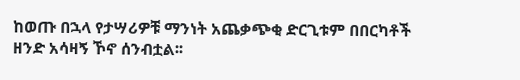ከወጡ በኋላ የታሣሪዎቹ ማንነት አጨቃጭቂ ድርጊቱም በበርካቶች ዘንድ አሳዛኝ ኾኖ ሰንብቷል፡፡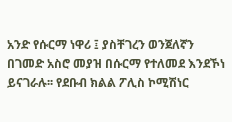አንድ የሱርማ ነዋሪ ፤ ያስቸገረን ወንጀለኛን በገመድ አስሮ መያዝ በሱርማ የተለመደ እንደኾነ ይናገራሉ፡፡ የደቡብ ክልል ፖሊስ ኮሚሽነር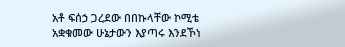አቶ ፍሰኃ ጋረደው በበኩላቸው ኮሚቴ አቋቁመው ሁኔታውን እያጣሩ እንደኾነ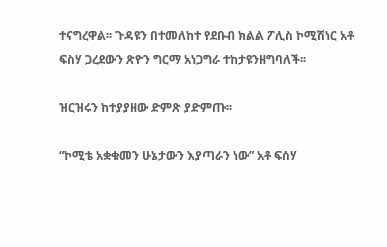ተናግረዋል፡፡ ጉዳዩን በተመለከተ የደቡብ ክልል ፖሊስ ኮሚሽነር አቶ ፍስሃ ጋረደውን ጽዮን ግርማ አነጋግራ ተከታዩንዘግባለች፡፡

ዝርዝሩን ከተያያዘው ድምጽ ያድምጡ፡፡

“ኮሚቴ አቋቁመን ሁኔታውን እያጣራን ነው” አቶ ፍሰሃ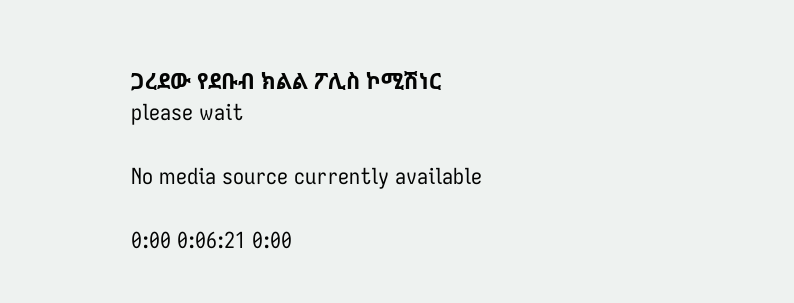ጋረደው የደቡብ ክልል ፖሊስ ኮሚሽነር
please wait

No media source currently available

0:00 0:06:21 0:00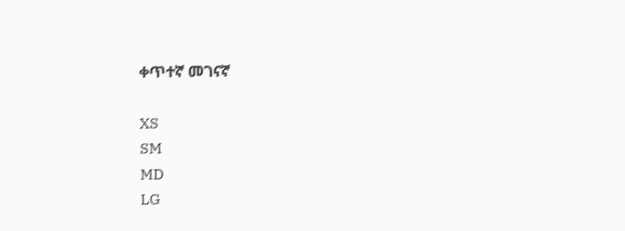ቀጥተኛ መገናኛ

XS
SM
MD
LG